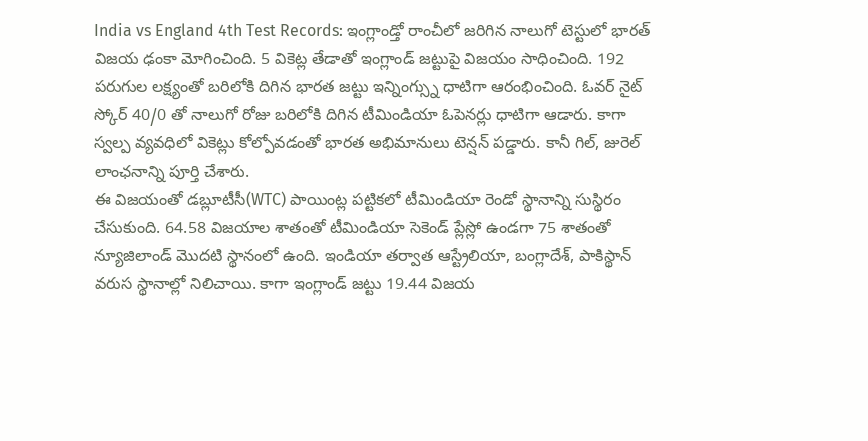India vs England 4th Test Records: ఇంగ్లాండ్తో రాంచీలో జరిగిన నాలుగో టెస్టులో భారత్ విజయ ఢంకా మోగించింది. 5 వికెట్ల తేడాతో ఇంగ్లాండ్ జట్టుపై విజయం సాధించింది. 192 పరుగుల లక్ష్యంతో బరిలోకి దిగిన భారత జట్టు ఇన్నింగ్స్ను ధాటిగా ఆరంభించింది. ఓవర్ నైట్ స్కోర్ 40/0 తో నాలుగో రోజు బరిలోకి దిగిన టీమిండియా ఓపెనర్లు ధాటిగా ఆడారు. కాగా స్వల్ప వ్యవధిలో వికెట్లు కోల్పోవడంతో భారత అభిమానులు టెన్షన్ పడ్డారు. కానీ గిల్, జురెల్ లాంఛనాన్ని పూర్తి చేశారు.
ఈ విజయంతో డబ్లూటీసీ(WTC) పాయింట్ల పట్టికలో టీమిండియా రెండో స్థానాన్ని సుస్థిరం చేసుకుంది. 64.58 విజయాల శాతంతో టీమిండియా సెకెండ్ ప్లేస్లో ఉండగా 75 శాతంతో న్యూజిలాండ్ మొదటి స్థానంలో ఉంది. ఇండియా తర్వాత ఆస్ట్రేలియా, బంగ్లాదేశ్, పాకిస్థాన్ వరుస స్థానాల్లో నిలిచాయి. కాగా ఇంగ్లాండ్ జట్టు 19.44 విజయ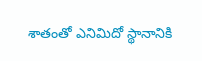శాతంతో ఎనిమిదో స్థానానికి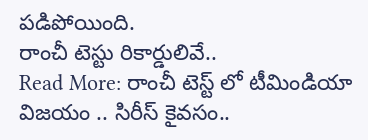పడిపోయింది.
రాంచీ టెస్టు రికార్డులివే..
Read More: రాంచీ టెస్ట్ లో టీమిండియా విజయం .. సిరీస్ కైవసం..